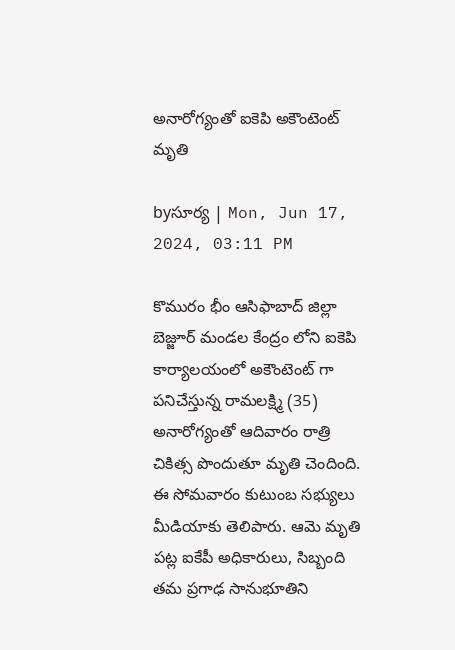అనారోగ్యంతో ఐకెపి అకౌంటెంట్ మృతి

byసూర్య | Mon, Jun 17, 2024, 03:11 PM

కొమురం భీం ఆసిఫాబాద్ జిల్లా బెజ్జూర్‌ మండల కేంద్రం లోని ఐకెపి కార్యాలయంలో అకౌంటెంట్ గా పనిచేస్తున్న రామలక్ష్మి (35) అనారోగ్యంతో ఆదివారం రాత్రి చికిత్స పొందుతూ మృతి చెందింది. ఈ సోమవారం కుటుంబ సభ్యులు మీడియాకు తెలిపారు. ఆమె మృతి పట్ల ఐకేపీ అధికారులు, సిబ్బంది తమ ప్రగాఢ సానుభూతిని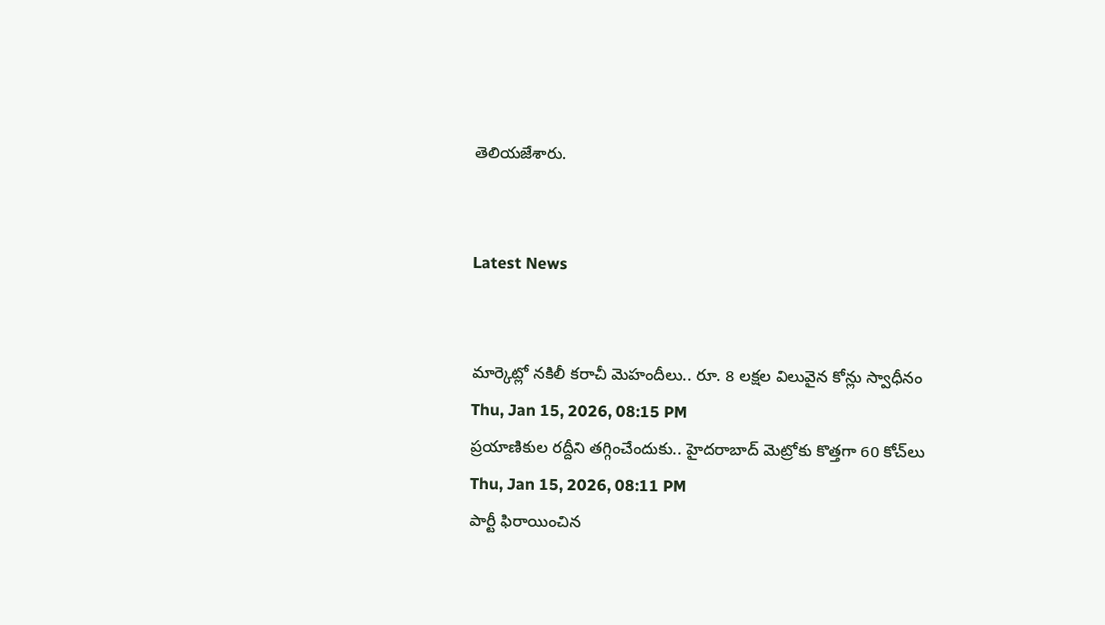తెలియజేశారు.


Latest News


మార్కెట్లో నకిలీ కరాచీ మెహందీలు.. రూ. 8 లక్షల విలువైన కోన్లు స్వాధీనం Thu, Jan 15, 2026, 08:15 PM
ప్రయాణికుల రద్దీని తగ్గించేందుకు.. హైదరాబాద్‌ మెట్రోకు కొత్తగా 60 కోచ్‌లు Thu, Jan 15, 2026, 08:11 PM
పార్టీ ఫిరాయించిన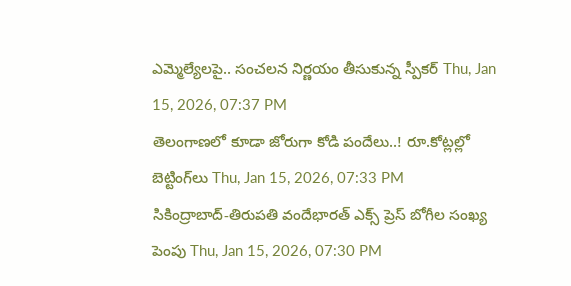ఎమ్మెల్యేలపై.. సంచలన నిర్ణయం తీసుకున్న స్పీకర్ Thu, Jan 15, 2026, 07:37 PM
తెలంగాణలో కూడా జోరుగా కోడి పందేలు..! రూ.కోట్లల్లో బెట్టింగ్‌లు Thu, Jan 15, 2026, 07:33 PM
సికింద్రాబాద్-తిరుపతి వందేభారత్ ఎక్స్ ప్రెస్ బోగీల సంఖ్య పెంపు Thu, Jan 15, 2026, 07:30 PM